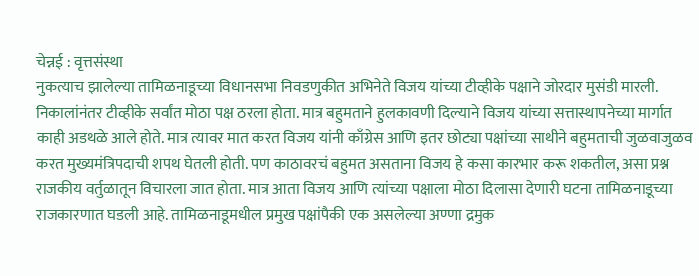चेन्नई : वृत्तसंस्था
नुकत्याच झालेल्या तामिळनाडूच्या विधानसभा निवडणुकीत अभिनेते विजय यांच्या टीव्हीके पक्षाने जोरदार मुसंडी मारली. निकालांनंतर टीव्हीके सर्वांत मोठा पक्ष ठरला होता. मात्र बहुमताने हुलकावणी दिल्याने विजय यांच्या सत्तास्थापनेच्या मार्गात काही अडथळे आले होते. मात्र त्यावर मात करत विजय यांनी काँग्रेस आणि इतर छोट्या पक्षांच्या साथीने बहुमताची जुळवाजुळव करत मुख्यमंत्रिपदाची शपथ घेतली होती. पण काठावरचं बहुमत असताना विजय हे कसा कारभार करू शकतील, असा प्रश्न राजकीय वर्तुळातून विचारला जात होता. मात्र आता विजय आणि त्यांच्या पक्षाला मोठा दिलासा देणारी घटना तामिळनाडूच्या राजकारणात घडली आहे. तामिळनाडूमधील प्रमुख पक्षांपैकी एक असलेल्या अण्णा द्रमुक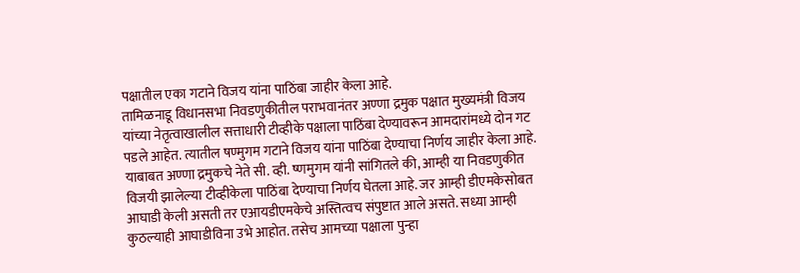पक्षातील एका गटाने विजय यांना पाठिंबा जाहीर केला आहे.
तामिळनाडू विधानसभा निवडणुकीतील पराभवानंतर अण्णा द्रमुक पक्षात मुख्यमंत्री विजय यांच्या नेतृत्वाखालील सत्ताधारी टीव्हीके पक्षाला पाठिंबा देण्यावरून आमदारांमध्ये दोन गट पडले आहेत. त्यातील षण्मुगम गटाने विजय यांना पाठिंबा देण्याचा निर्णय जाहीर केला आहे. याबाबत अण्णा द्रमुकचे नेते सी. व्ही. ष्णमुगम यांनी सांगितले की, आम्ही या निवडणुकीत विजयी झालेल्या टीव्हीकेला पाठिंबा देण्याचा निर्णय घेतला आहे. जर आम्ही डीएमकेसोबत आघाडी केली असती तर एआयडीएमकेचे अस्तित्वच संपुष्टात आले असते. सध्या आम्ही कुठल्याही आघाडीविना उभे आहोत. तसेच आमच्या पक्षाला पुन्हा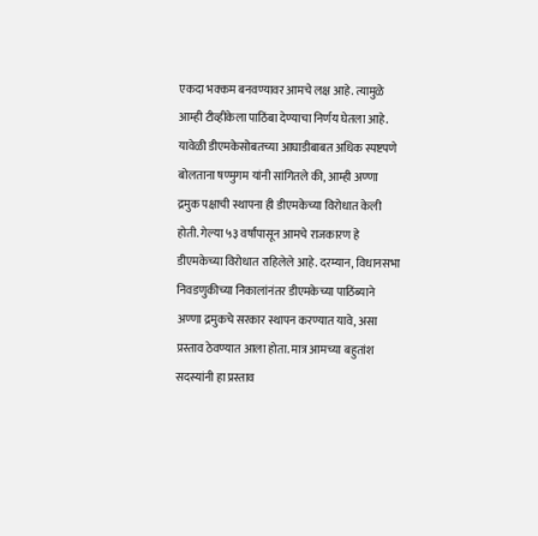एकदा भक्कम बनवण्यावर आमचे लक्ष आहे. त्यामुळे आम्ही टीव्हीकेला पाठिंबा देण्याचा निर्णय घेतला आहे.
यावेळी डीएमकेसोबतच्या आघाडीबाबत अधिक स्पष्टपणे बोलताना षण्मुगम यांनी सांगितले की, आम्ही अण्णा द्रमुक पक्षाची स्थापना ही डीएमकेच्या विरोधात केली होती. गेल्या ५३ वर्षांपासून आमचे राजकारण हे डीएमकेच्या विरोधात राहिलेले आहे. दरम्यान, विधानसभा निवडणुकीच्या निकालांनंतर डीएमकेच्या पाठिंब्याने अण्णा द्रमुकचे सरकार स्थापन करण्यात यावे, असा प्रस्ताव ठेवण्यात आला होता. मात्र आमच्या बहुतांश सदस्यांनी हा प्रस्ताव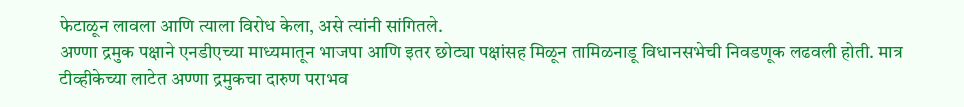फेटाळून लावला आणि त्याला विरोध केला, असे त्यांनी सांगितले.
अण्णा द्रमुक पक्षाने एनडीएच्या माध्यमातून भाजपा आणि इतर छोट्या पक्षांसह मिळून तामिळनाडू विधानसभेची निवडणूक लढवली होती. मात्र टीव्हीकेच्या लाटेत अण्णा द्रमुकचा दारुण पराभव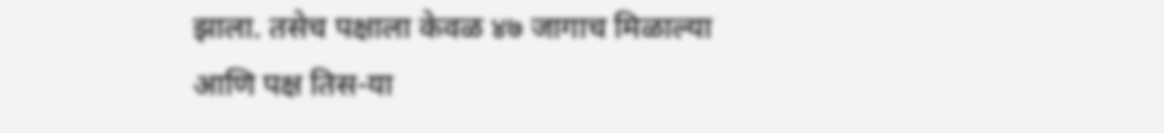झाला. तसेच पक्षाला केवळ ४७ जागाच मिळाल्या आणि पक्ष तिस-या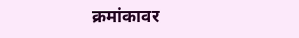क्रमांकावर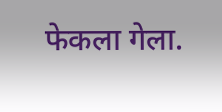फेकला गेला.